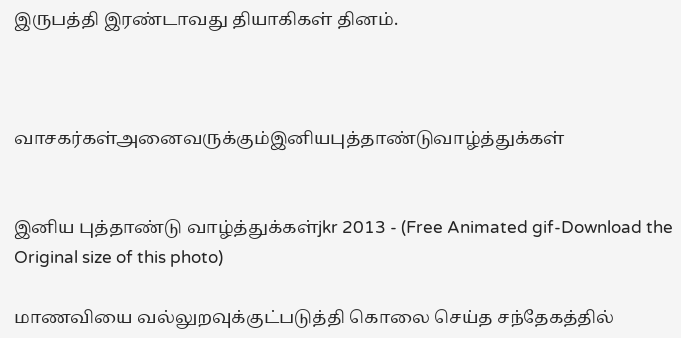இருபத்தி இரண்டாவது தியாகிகள் தினம்.



வாசகர்கள்அனைவருக்கும்இனியபுத்தாண்டுவாழ்த்துக்கள்


இனிய புத்தாண்டு வாழ்த்துக்கள்jkr 2013 - (Free Animated gif-Download the Original size of this photo)

மாணவியை வல்லுறவுக்குட்படுத்தி கொலை செய்த சந்தேகத்தில்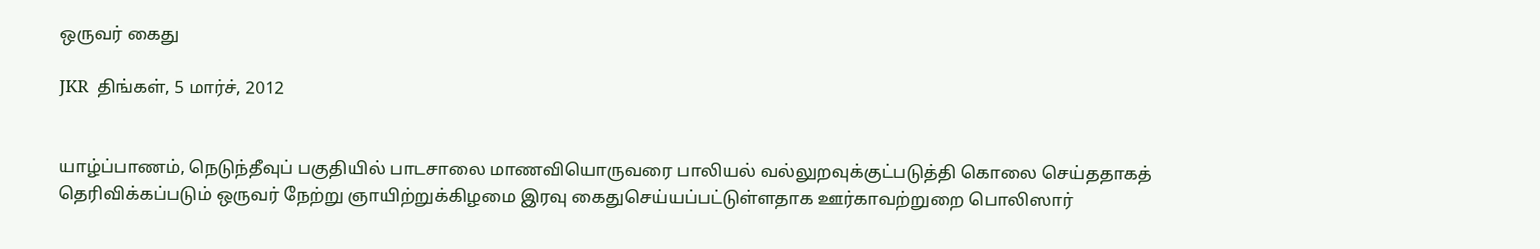ஒருவர் கைது

JKR  திங்கள், 5 மார்ச், 2012


யாழ்ப்பாணம், நெடுந்தீவுப் பகுதியில் பாடசாலை மாணவியொருவரை பாலியல் வல்லுறவுக்குட்படுத்தி கொலை செய்ததாகத் தெரிவிக்கப்படும் ஒருவர் நேற்று ஞாயிற்றுக்கிழமை இரவு கைதுசெய்யப்பட்டுள்ளதாக ஊர்காவற்றுறை பொலிஸார்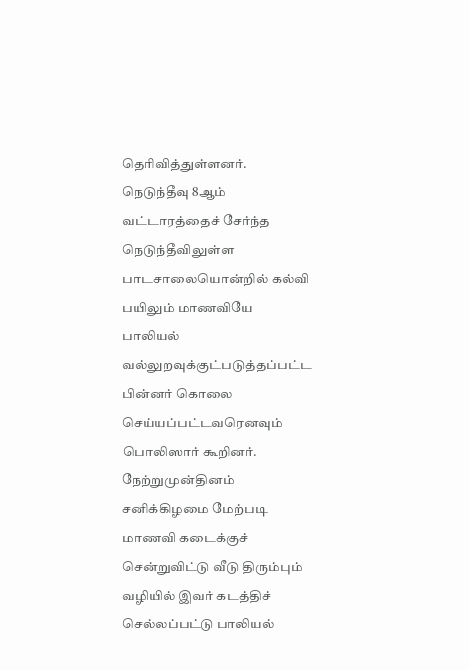தெரிவித்துள்ளனர்.
நெடுந்தீவு 8ஆம் வட்டாரத்தைச் சேர்ந்த நெடுந்தீவிலுள்ள பாடசாலையொன்றில் கல்வி பயிலும் மாணவியே பாலியல் வல்லுறவுக்குட்படுத்தப்பட்ட பின்னர் கொலை செய்யப்பட்டவரெனவும் பொலிஸார் கூறினர். நேற்றுமுன்தினம் சனிக்கிழமை மேற்படி மாணவி கடைக்குச் சென்றுவிட்டு வீடு திரும்பும் வழியில் இவர் கடத்திச் செல்லப்பட்டு பாலியல்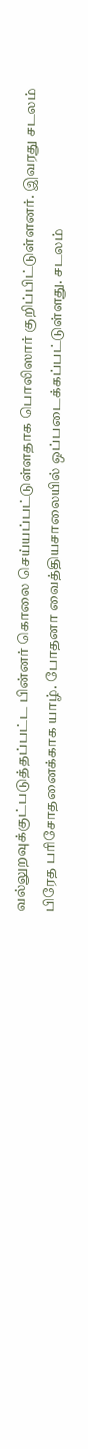வல்லுறவுக்குட்படுத்தப்பட்ட பின்னர் கொலை செய்யப்பட்டுள்ளதாக பொலிஸார் குறிப்பிட்டுள்ளனர். இவரது சடலம் பிரேத பரிசோதனைக்காக யாழ். போதனா வைத்தியசாலையில் ஒப்படைக்கப்பட்டுள்ளது. சடலம்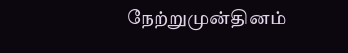நேற்றுமுன்தினம்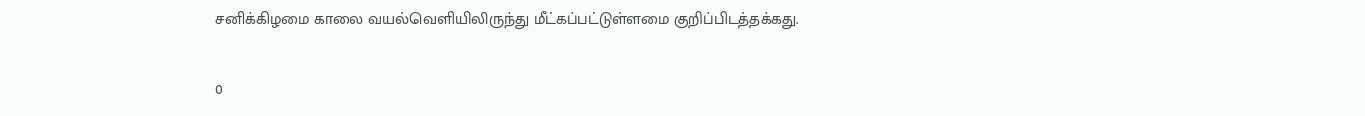சனிக்கிழமை காலை வயல்வெளியிலிருந்து மீட்கப்பட்டுள்ளமை குறிப்பிடத்தக்கது.

0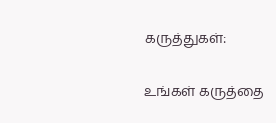கருத்துகள்:

உங்கள் கருத்தை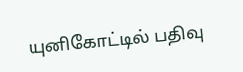யுனிகோட்டில் பதிவு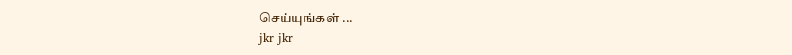செய்யுங்கள் ...
jkr jkr